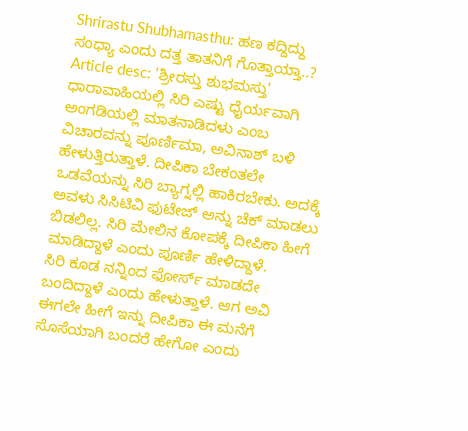Shrirastu Shubhamasthu: ಹಣ ಕದ್ದಿದ್ದು ಸಂಧ್ಯಾ ಎಂದು ದತ್ತ ತಾತನಿಗೆ ಗೊತ್ತಾಯ್ತಾ..?
Article desc: 'ಶ್ರೀರಸ್ತು ಶುಭಮಸ್ತು' ಧಾರಾವಾಹಿಯಲ್ಲಿ ಸಿರಿ ಎಷ್ಟು ಧೈರ್ಯವಾಗಿ ಅಂಗಡಿಯಲ್ಲಿ ಮಾತನಾಡಿದಳು ಎಂಬ ವಿಚಾರವನ್ನು ಪೂರ್ಣಿಮಾ, ಅವಿನಾಶ್ ಬಳಿ ಹೇಳುತ್ತಿರುತ್ತಾಳೆ. ದೀಪಿಕಾ ಬೇಕಂತಲೇ ಒಡವೆಯನ್ನು ಸಿರಿ ಬ್ಯಾಗ್ನಲ್ಲಿ ಹಾಕಿರಬೇಕು. ಅದಕ್ಕೆ ಅವಳು ಸಿಸಿಟಿವಿ ಫುಟೇಜ್ ಅನ್ನು ಚೆಕ್ ಮಾಡಲು ಬಿಡಲಿಲ್ಲ. ಸಿರಿ ಮೇಲಿನ ಕೋಪಕ್ಕೆ ದೀಪಿಕಾ ಹೀಗೆ ಮಾಡಿದ್ದಾಳೆ ಎಂದು ಪೂರ್ಣಿ ಹೇಳಿದ್ದಾಳೆ.
ಸಿರಿ ಕೂಡ ನನ್ನಿಂದ ಫೋರ್ಸ್ ಮಾಡದೇ ಬಂದಿದ್ದಾಳೆ ಎಂದು ಹೇಳುತ್ತಾಳೆ. ಆಗ ಅವಿ ಈಗಲೇ ಹೀಗೆ ಇನ್ನು ದೀಪಿಕಾ ಈ ಮನೆಗೆ ಸೊಸೆಯಾಗಿ ಬಂದರೆ ಹೇಗೋ ಎಂದು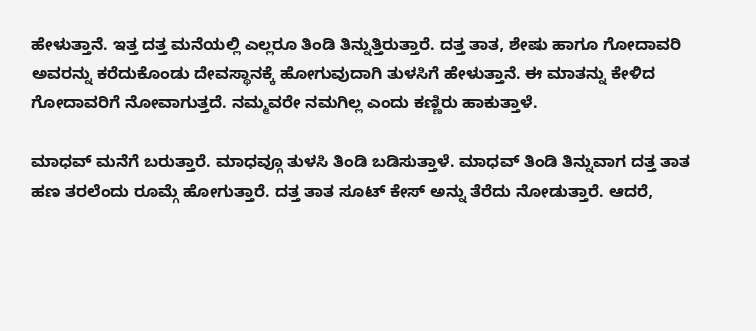ಹೇಳುತ್ತಾನೆ. ಇತ್ತ ದತ್ತ ಮನೆಯಲ್ಲಿ ಎಲ್ಲರೂ ತಿಂಡಿ ತಿನ್ನುತ್ತಿರುತ್ತಾರೆ. ದತ್ತ ತಾತ, ಶೇಷು ಹಾಗೂ ಗೋದಾವರಿ ಅವರನ್ನು ಕರೆದುಕೊಂಡು ದೇವಸ್ಥಾನಕ್ಕೆ ಹೋಗುವುದಾಗಿ ತುಳಸಿಗೆ ಹೇಳುತ್ತಾನೆ. ಈ ಮಾತನ್ನು ಕೇಳಿದ ಗೋದಾವರಿಗೆ ನೋವಾಗುತ್ತದೆ. ನಮ್ಮವರೇ ನಮಗಿಲ್ಲ ಎಂದು ಕಣ್ಣಿರು ಹಾಕುತ್ತಾಳೆ.

ಮಾಧವ್ ಮನೆಗೆ ಬರುತ್ತಾರೆ. ಮಾಧವ್ಗೂ ತುಳಸಿ ತಿಂಡಿ ಬಡಿಸುತ್ತಾಳೆ. ಮಾಧವ್ ತಿಂಡಿ ತಿನ್ನುವಾಗ ದತ್ತ ತಾತ ಹಣ ತರಲೆಂದು ರೂಮ್ಗೆ ಹೋಗುತ್ತಾರೆ. ದತ್ತ ತಾತ ಸೂಟ್ ಕೇಸ್ ಅನ್ನು ತೆರೆದು ನೋಡುತ್ತಾರೆ. ಆದರೆ,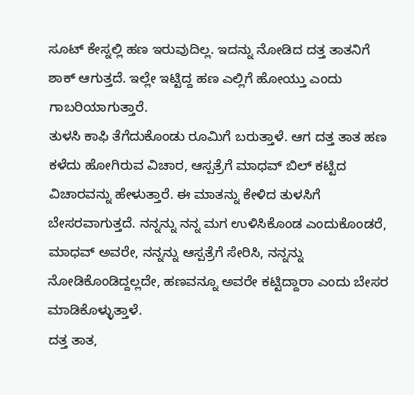ಸೂಟ್ ಕೇಸ್ನಲ್ಲಿ ಹಣ ಇರುವುದಿಲ್ಲ. ಇದನ್ನು ನೋಡಿದ ದತ್ತ ತಾತನಿಗೆ ಶಾಕ್ ಆಗುತ್ತದೆ. ಇಲ್ಲೇ ಇಟ್ಟಿದ್ದ ಹಣ ಎಲ್ಲಿಗೆ ಹೋಯ್ತು ಎಂದು ಗಾಬರಿಯಾಗುತ್ತಾರೆ.
ತುಳಸಿ ಕಾಫಿ ತೆಗೆದುಕೊಂಡು ರೂಮಿಗೆ ಬರುತ್ತಾಳೆ. ಆಗ ದತ್ತ ತಾತ ಹಣ ಕಳೆದು ಹೋಗಿರುವ ವಿಚಾರ, ಆಸ್ಪತ್ರೆಗೆ ಮಾಧವ್ ಬಿಲ್ ಕಟ್ಟಿದ ವಿಚಾರವನ್ನು ಹೇಳುತ್ತಾರೆ. ಈ ಮಾತನ್ನು ಕೇಳಿದ ತುಳಸಿಗೆ ಬೇಸರವಾಗುತ್ತದೆ. ನನ್ನನ್ನು ನನ್ನ ಮಗ ಉಳಿಸಿಕೊಂಡ ಎಂದುಕೊಂಡರೆ, ಮಾಧವ್ ಅವರೇ, ನನ್ನನ್ನು ಆಸ್ಪತ್ರೆಗೆ ಸೇರಿಸಿ, ನನ್ನನ್ನು ನೋಡಿಕೊಂಡಿದ್ದಲ್ಲದೇ, ಹಣವನ್ನೂ ಅವರೇ ಕಟ್ಟಿದ್ದಾರಾ ಎಂದು ಬೇಸರ ಮಾಡಿಕೊಳ್ಳುತ್ತಾಳೆ.
ದತ್ತ ತಾತ,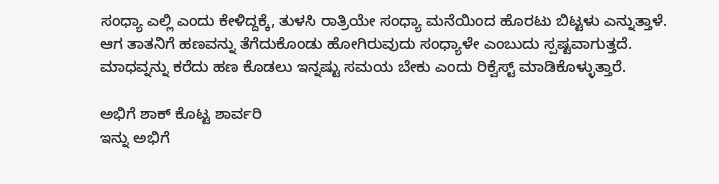ಸಂಧ್ಯಾ ಎಲ್ಲಿ ಎಂದು ಕೇಳಿದ್ದಕ್ಕೆ, ತುಳಸಿ ರಾತ್ರಿಯೇ ಸಂಧ್ಯಾ ಮನೆಯಿಂದ ಹೊರಟು ಬಿಟ್ಟಳು ಎನ್ನುತ್ತಾಳೆ. ಆಗ ತಾತನಿಗೆ ಹಣವನ್ನು ತೆಗೆದುಕೊಂಡು ಹೋಗಿರುವುದು ಸಂಧ್ಯಾಳೇ ಎಂಬುದು ಸ್ಪಷ್ಟವಾಗುತ್ತದೆ. ಮಾಧವ್ನನ್ನು ಕರೆದು ಹಣ ಕೊಡಲು ಇನ್ನಷ್ಟು ಸಮಯ ಬೇಕು ಎಂದು ರಿಕ್ವೆಸ್ಟ್ ಮಾಡಿಕೊಳ್ಳುತ್ತಾರೆ.

ಅಭಿಗೆ ಶಾಕ್ ಕೊಟ್ಟ ಶಾರ್ವರಿ
ಇನ್ನು ಅಭಿಗೆ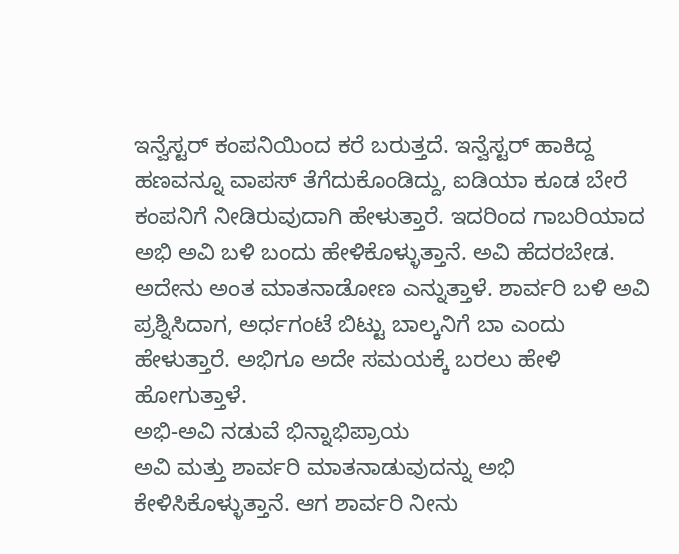ಇನ್ವೆಸ್ಟರ್ ಕಂಪನಿಯಿಂದ ಕರೆ ಬರುತ್ತದೆ. ಇನ್ವೆಸ್ಟರ್ ಹಾಕಿದ್ದ ಹಣವನ್ನೂ ವಾಪಸ್ ತೆಗೆದುಕೊಂಡಿದ್ದು, ಐಡಿಯಾ ಕೂಡ ಬೇರೆ ಕಂಪನಿಗೆ ನೀಡಿರುವುದಾಗಿ ಹೇಳುತ್ತಾರೆ. ಇದರಿಂದ ಗಾಬರಿಯಾದ ಅಭಿ ಅವಿ ಬಳಿ ಬಂದು ಹೇಳಿಕೊಳ್ಳುತ್ತಾನೆ. ಅವಿ ಹೆದರಬೇಡ. ಅದೇನು ಅಂತ ಮಾತನಾಡೋಣ ಎನ್ನುತ್ತಾಳೆ. ಶಾರ್ವರಿ ಬಳಿ ಅವಿ ಪ್ರಶ್ನಿಸಿದಾಗ, ಅರ್ಧಗಂಟೆ ಬಿಟ್ಟು ಬಾಲ್ಕನಿಗೆ ಬಾ ಎಂದು ಹೇಳುತ್ತಾರೆ. ಅಭಿಗೂ ಅದೇ ಸಮಯಕ್ಕೆ ಬರಲು ಹೇಳಿ ಹೋಗುತ್ತಾಳೆ.
ಅಭಿ-ಅವಿ ನಡುವೆ ಭಿನ್ನಾಭಿಪ್ರಾಯ
ಅವಿ ಮತ್ತು ಶಾರ್ವರಿ ಮಾತನಾಡುವುದನ್ನು ಅಭಿ ಕೇಳಿಸಿಕೊಳ್ಳುತ್ತಾನೆ. ಆಗ ಶಾರ್ವರಿ ನೀನು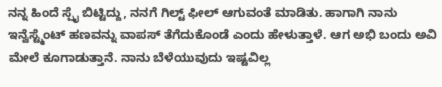ನನ್ನ ಹಿಂದೆ ಸ್ಪೈ ಬಿಟ್ಟಿದ್ದು, ನನಗೆ ಗಿಲ್ಟ್ ಫೀಲ್ ಆಗುವಂತೆ ಮಾಡಿತು. ಹಾಗಾಗಿ ನಾನು ಇನ್ವೆಸ್ಟ್ಮೆಂಟ್ ಹಣವನ್ನು ವಾಪಸ್ ತೆಗೆದುಕೊಂಡೆ ಎಂದು ಹೇಳುತ್ತಾಳೆ. ಆಗ ಅಭಿ ಬಂದು ಅವಿ ಮೇಲೆ ಕೂಗಾಡುತ್ತಾನೆ. ನಾನು ಬೆಳೆಯುವುದು ಇಷ್ಟವಿಲ್ಲ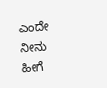ಎಂದೇ ನೀನು ಹೀಗೆ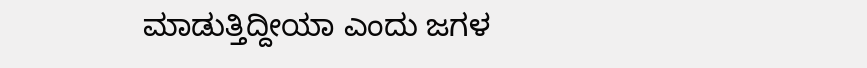ಮಾಡುತ್ತಿದ್ದೀಯಾ ಎಂದು ಜಗಳ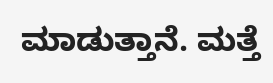ಮಾಡುತ್ತಾನೆ. ಮತ್ತೆ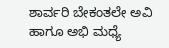ಶಾರ್ವರಿ ಬೇಕಂತಲೇ ಅವಿ ಹಾಗೂ ಅಭಿ ಮಧ್ಯೆ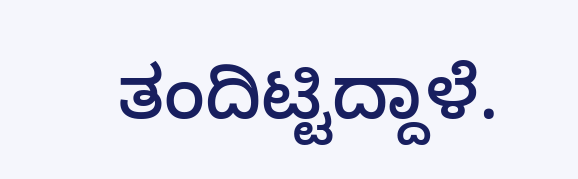ತಂದಿಟ್ಟಿದ್ದಾಳೆ.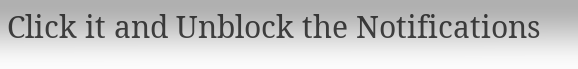Click it and Unblock the Notifications